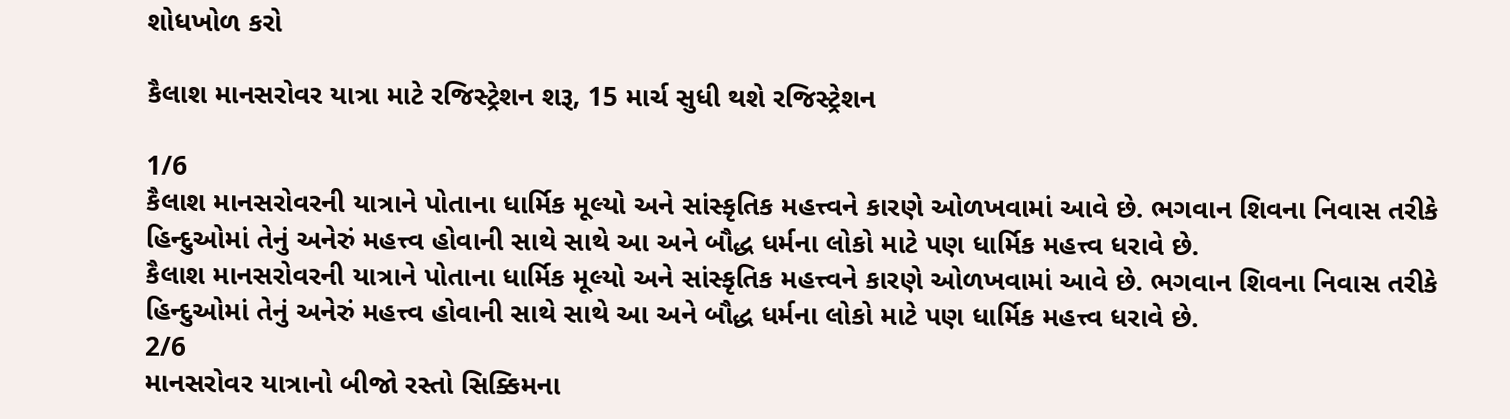શોધખોળ કરો

કૈલાશ માનસરોવર યાત્રા માટે રજિસ્ટ્રેશન શરૂ, 15 માર્ચ સુધી થશે રજિસ્ટ્રેશન

1/6
કૈલાશ માનસરોવરની યાત્રાને પોતાના ધાર્મિક મૂલ્યો અને સાંસ્કૃતિક મહત્ત્વને કારણે ઓળખવામાં આવે છે. ભગવાન શિવના નિવાસ તરીકે હિન્દુઓમાં તેનું અનેરું મહત્ત્વ હોવાની સાથે સાથે આ અને બૌદ્ધ ધર્મના લોકો માટે પણ ધાર્મિક મહત્ત્વ ધરાવે છે.
કૈલાશ માનસરોવરની યાત્રાને પોતાના ધાર્મિક મૂલ્યો અને સાંસ્કૃતિક મહત્ત્વને કારણે ઓળખવામાં આવે છે. ભગવાન શિવના નિવાસ તરીકે હિન્દુઓમાં તેનું અનેરું મહત્ત્વ હોવાની સાથે સાથે આ અને બૌદ્ધ ધર્મના લોકો માટે પણ ધાર્મિક મહત્ત્વ ધરાવે છે.
2/6
માનસરોવર યાત્રાનો બીજો રસ્તો સિક્કિમના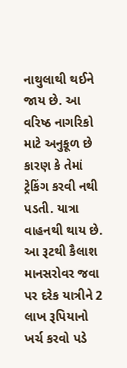નાથુલાથી થઈને જાય છે. આ વરિષ્ઠ નાગરિકો માટે અનુકૂળ છે કારણ કે તેમાં ટ્રેકિંગ કરવી નથી પડતી. યાત્રા વાહનથી થાય છે. આ રૂટથી કૈલાશ માનસરોવર જવા પર દરેક યાત્રીને 2 લાખ રૂપિયાનો ખર્ચ કરવો પડે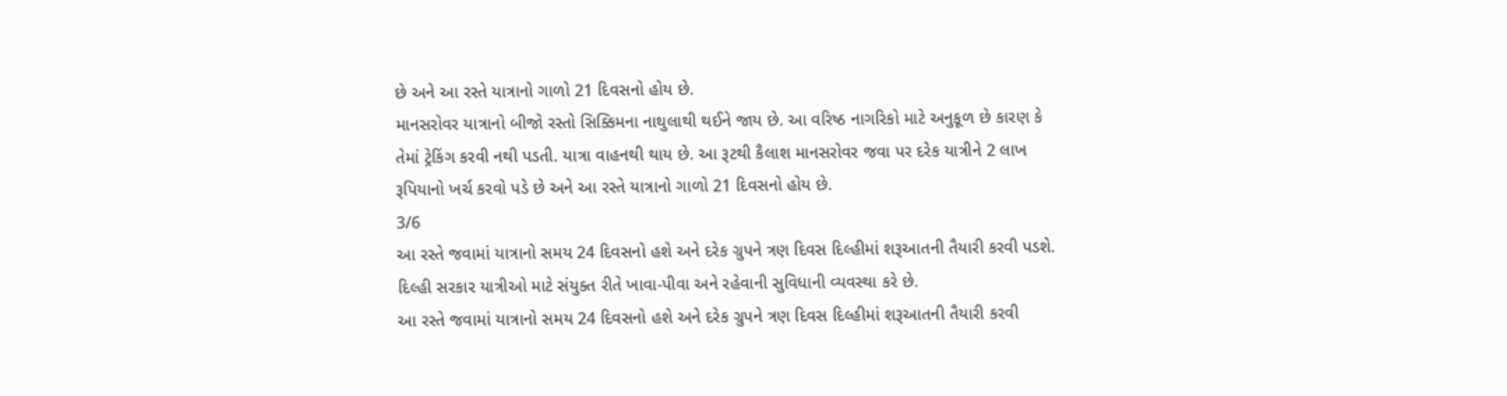છે અને આ રસ્તે યાત્રાનો ગાળો 21 દિવસનો હોય છે.
માનસરોવર યાત્રાનો બીજો રસ્તો સિક્કિમના નાથુલાથી થઈને જાય છે. આ વરિષ્ઠ નાગરિકો માટે અનુકૂળ છે કારણ કે તેમાં ટ્રેકિંગ કરવી નથી પડતી. યાત્રા વાહનથી થાય છે. આ રૂટથી કૈલાશ માનસરોવર જવા પર દરેક યાત્રીને 2 લાખ રૂપિયાનો ખર્ચ કરવો પડે છે અને આ રસ્તે યાત્રાનો ગાળો 21 દિવસનો હોય છે.
3/6
આ રસ્તે જવામાં યાત્રાનો સમય 24 દિવસનો હશે અને દરેક ગ્રુપને ત્રણ દિવસ દિલ્હીમાં શરૂઆતની તૈયારી કરવી પડશે. દિલ્હી સરકાર યાત્રીઓ માટે સંયુક્ત રીતે ખાવા-પીવા અને રહેવાની સુવિધાની વ્યવસ્થા કરે છે.
આ રસ્તે જવામાં યાત્રાનો સમય 24 દિવસનો હશે અને દરેક ગ્રુપને ત્રણ દિવસ દિલ્હીમાં શરૂઆતની તૈયારી કરવી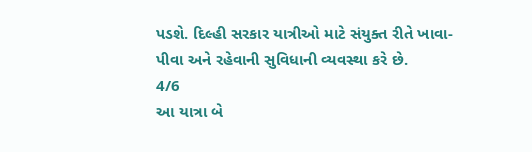પડશે. દિલ્હી સરકાર યાત્રીઓ માટે સંયુક્ત રીતે ખાવા-પીવા અને રહેવાની સુવિધાની વ્યવસ્થા કરે છે.
4/6
આ યાત્રા બે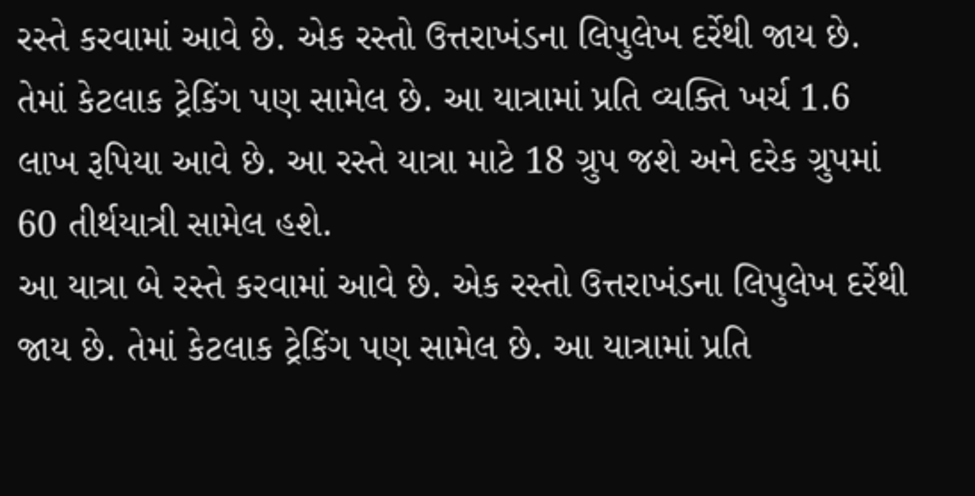રસ્તે કરવામાં આવે છે. એક રસ્તો ઉત્તરાખંડના લિપુલેખ દર્રેથી જાય છે. તેમાં કેટલાક ટ્રેકિંગ પણ સામેલ છે. આ યાત્રામાં પ્રતિ વ્યક્તિ ખર્ચ 1.6 લાખ રૂપિયા આવે છે. આ રસ્તે યાત્રા માટે 18 ગ્રુપ જશે અને દરેક ગ્રુપમાં 60 તીર્થયાત્રી સામેલ હશે.
આ યાત્રા બે રસ્તે કરવામાં આવે છે. એક રસ્તો ઉત્તરાખંડના લિપુલેખ દર્રેથી જાય છે. તેમાં કેટલાક ટ્રેકિંગ પણ સામેલ છે. આ યાત્રામાં પ્રતિ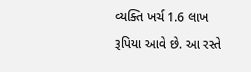વ્યક્તિ ખર્ચ 1.6 લાખ રૂપિયા આવે છે. આ રસ્તે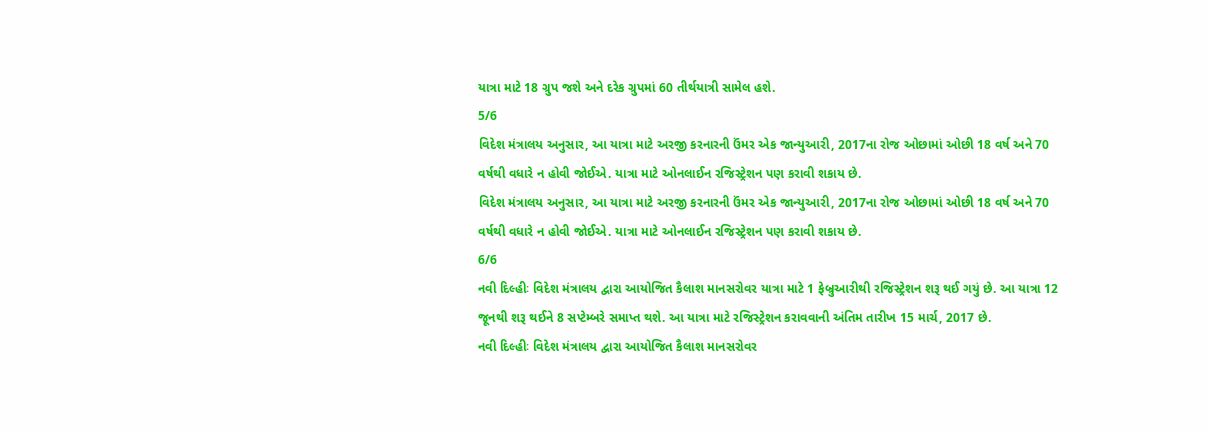યાત્રા માટે 18 ગ્રુપ જશે અને દરેક ગ્રુપમાં 60 તીર્થયાત્રી સામેલ હશે.
5/6
વિદેશ મંત્રાલય અનુસાર, આ યાત્રા માટે અરજી કરનારની ઉંમર એક જાન્યુઆરી, 2017ના રોજ ઓછામાં ઓછી 18 વર્ષ અને 70 વર્ષથી વધારે ન હોવી જોઈએ. યાત્રા માટે ઓનલાઈન રજિસ્ટ્રેશન પણ કરાવી શકાય છે.
વિદેશ મંત્રાલય અનુસાર, આ યાત્રા માટે અરજી કરનારની ઉંમર એક જાન્યુઆરી, 2017ના રોજ ઓછામાં ઓછી 18 વર્ષ અને 70 વર્ષથી વધારે ન હોવી જોઈએ. યાત્રા માટે ઓનલાઈન રજિસ્ટ્રેશન પણ કરાવી શકાય છે.
6/6
નવી દિલ્હીઃ વિદેશ મંત્રાલય દ્વારા આયોજિત કૈલાશ માનસરોવર યાત્રા માટે 1 ફેબ્રુઆરીથી રજિસ્ટ્રેશન શરૂ થઈ ગયું છે. આ યાત્રા 12 જૂનથી શરૂ થઈને 8 સપ્ટેમ્બરે સમાપ્ત થશે. આ યાત્રા માટે રજિસ્ટ્રેશન કરાવવાની અંતિમ તારીખ 15 માર્ચ, 2017 છે.
નવી દિલ્હીઃ વિદેશ મંત્રાલય દ્વારા આયોજિત કૈલાશ માનસરોવર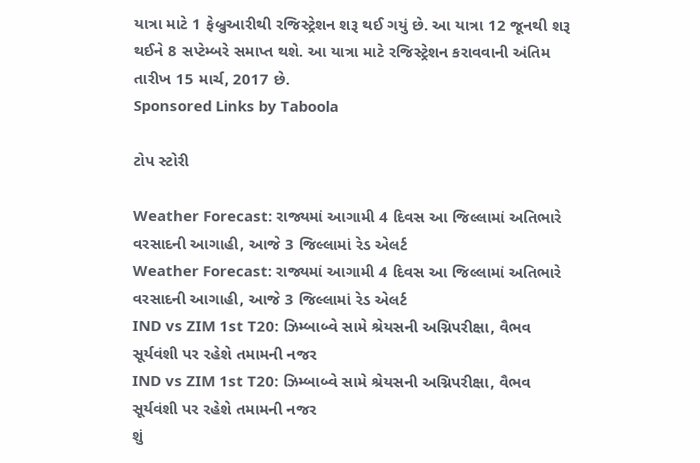યાત્રા માટે 1 ફેબ્રુઆરીથી રજિસ્ટ્રેશન શરૂ થઈ ગયું છે. આ યાત્રા 12 જૂનથી શરૂ થઈને 8 સપ્ટેમ્બરે સમાપ્ત થશે. આ યાત્રા માટે રજિસ્ટ્રેશન કરાવવાની અંતિમ તારીખ 15 માર્ચ, 2017 છે.
Sponsored Links by Taboola

ટોપ સ્ટોરી

Weather Forecast: રાજ્યમાં આગામી 4 દિવસ આ જિલ્લામાં અતિભારે વરસાદની આગાહી, આજે 3 જિલ્લામાં રેડ એલર્ટ
Weather Forecast: રાજ્યમાં આગામી 4 દિવસ આ જિલ્લામાં અતિભારે વરસાદની આગાહી, આજે 3 જિલ્લામાં રેડ એલર્ટ
IND vs ZIM 1st T20: ઝિમ્બાબ્વે સામે શ્રેયસની અગ્નિપરીક્ષા, વૈભવ સૂર્યવંશી પર રહેશે તમામની નજર
IND vs ZIM 1st T20: ઝિમ્બાબ્વે સામે શ્રેયસની અગ્નિપરીક્ષા, વૈભવ સૂર્યવંશી પર રહેશે તમામની નજર
શું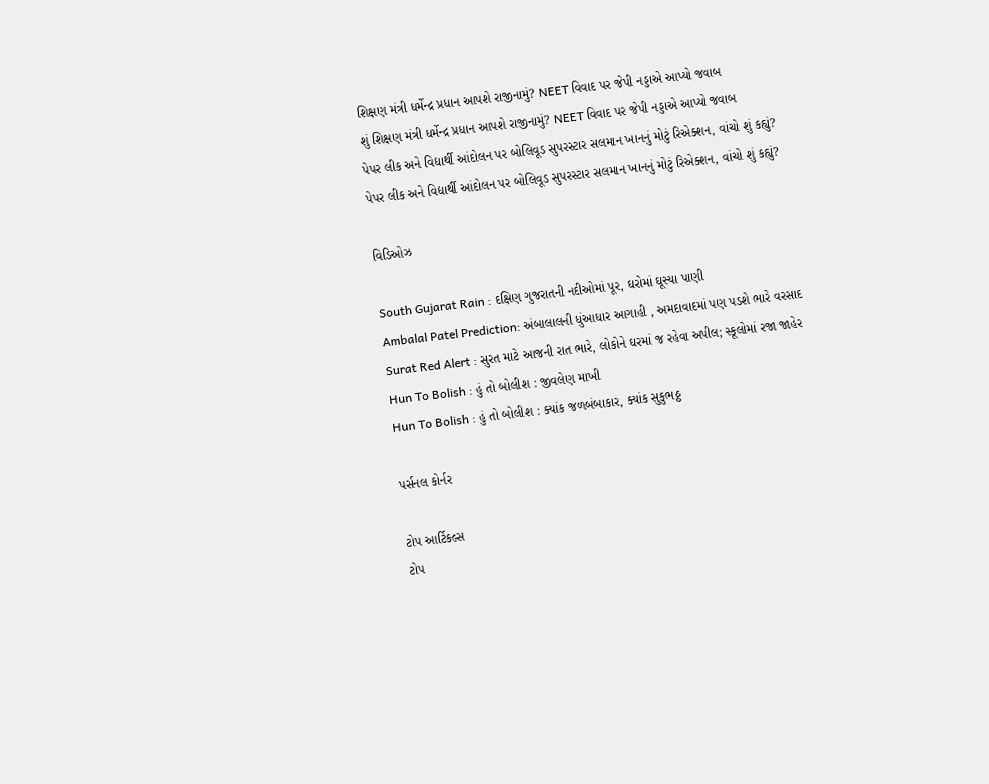શિક્ષણ મંત્રી ધર્મેન્દ્ર પ્રધાન આપશે રાજીનામું? NEET વિવાદ પર જેપી નડ્ડાએ આપ્યો જવાબ
શું શિક્ષણ મંત્રી ધર્મેન્દ્ર પ્રધાન આપશે રાજીનામું? NEET વિવાદ પર જેપી નડ્ડાએ આપ્યો જવાબ
પેપર લીક અને વિદ્યાર્થી આંદોલન પર બોલિવૂડ સુપરસ્ટાર સલમાન ખાનનું મોટું રિએક્શન, વાંચો શું કહ્યું?
પેપર લીક અને વિદ્યાર્થી આંદોલન પર બોલિવૂડ સુપરસ્ટાર સલમાન ખાનનું મોટું રિએક્શન, વાંચો શું કહ્યું?

વિડિઓઝ

South Gujarat Rain : દક્ષિણ ગુજરાતની નદીઓમાં પૂર, ઘરોમાં ઘૂસ્યા પાણી
Ambalal Patel Prediction: અંબાલાલની ધુંઆધાર આગાહી , અમદાવાદમાં પણ પડશે ભારે વરસાદ
Surat Red Alert : સુરત માટે આજની રાત ભારે, લોકોને ઘરમાં જ રહેવા અપીલ; સ્કૂલોમાં રજા જાહેર
Hun To Bolish : હું તો બોલીશ : જીવલેણ માખી
Hun To Bolish : હું તો બોલીશ : ક્યાંક જળબંબાકાર, ક્યાંક સુકુભઠ્ઠ

પર્સનલ કોર્નર

ટોપ આર્ટિકલ્સ
ટોપ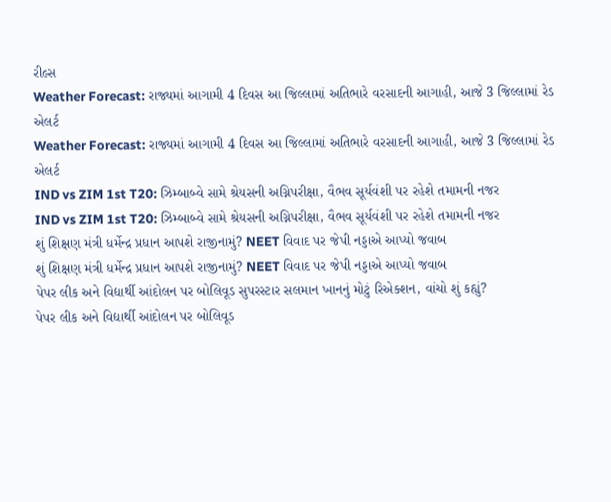રીલ્સ
Weather Forecast: રાજ્યમાં આગામી 4 દિવસ આ જિલ્લામાં અતિભારે વરસાદની આગાહી, આજે 3 જિલ્લામાં રેડ એલર્ટ
Weather Forecast: રાજ્યમાં આગામી 4 દિવસ આ જિલ્લામાં અતિભારે વરસાદની આગાહી, આજે 3 જિલ્લામાં રેડ એલર્ટ
IND vs ZIM 1st T20: ઝિમ્બાબ્વે સામે શ્રેયસની અગ્નિપરીક્ષા, વૈભવ સૂર્યવંશી પર રહેશે તમામની નજર
IND vs ZIM 1st T20: ઝિમ્બાબ્વે સામે શ્રેયસની અગ્નિપરીક્ષા, વૈભવ સૂર્યવંશી પર રહેશે તમામની નજર
શું શિક્ષણ મંત્રી ધર્મેન્દ્ર પ્રધાન આપશે રાજીનામું? NEET વિવાદ પર જેપી નડ્ડાએ આપ્યો જવાબ
શું શિક્ષણ મંત્રી ધર્મેન્દ્ર પ્રધાન આપશે રાજીનામું? NEET વિવાદ પર જેપી નડ્ડાએ આપ્યો જવાબ
પેપર લીક અને વિદ્યાર્થી આંદોલન પર બોલિવૂડ સુપરસ્ટાર સલમાન ખાનનું મોટું રિએક્શન, વાંચો શું કહ્યું?
પેપર લીક અને વિદ્યાર્થી આંદોલન પર બોલિવૂડ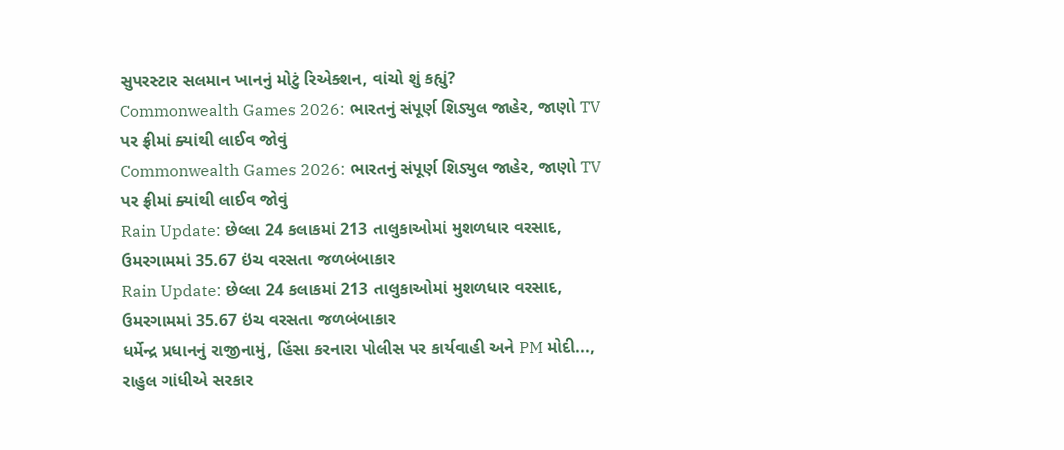સુપરસ્ટાર સલમાન ખાનનું મોટું રિએક્શન, વાંચો શું કહ્યું?
Commonwealth Games 2026: ભારતનું સંપૂર્ણ શિડ્યુલ જાહેર, જાણો TV પર ફ્રીમાં ક્યાંથી લાઈવ જોવું
Commonwealth Games 2026: ભારતનું સંપૂર્ણ શિડ્યુલ જાહેર, જાણો TV પર ફ્રીમાં ક્યાંથી લાઈવ જોવું
Rain Update: છેલ્લા 24 કલાકમાં 213 તાલુકાઓમાં મુશળધાર વરસાદ, ઉમરગામમાં 35.67 ઇંચ વરસતા જળબંબાકાર
Rain Update: છેલ્લા 24 કલાકમાં 213 તાલુકાઓમાં મુશળધાર વરસાદ, ઉમરગામમાં 35.67 ઇંચ વરસતા જળબંબાકાર
ધર્મેન્દ્ર પ્રધાનનું રાજીનામું, હિંસા કરનારા પોલીસ પર કાર્યવાહી અને PM મોદી..., રાહુલ ગાંધીએ સરકાર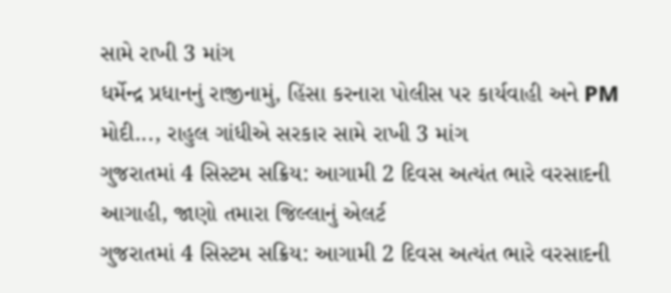સામે રાખી 3 માંગ
ધર્મેન્દ્ર પ્રધાનનું રાજીનામું, હિંસા કરનારા પોલીસ પર કાર્યવાહી અને PM મોદી..., રાહુલ ગાંધીએ સરકાર સામે રાખી 3 માંગ
ગુજરાતમાં 4 સિસ્ટમ સક્રિય: આગામી 2 દિવસ અત્યંત ભારે વરસાદની આગાહી, જાણો તમારા જિલ્લાનું એલર્ટ
ગુજરાતમાં 4 સિસ્ટમ સક્રિય: આગામી 2 દિવસ અત્યંત ભારે વરસાદની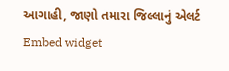આગાહી, જાણો તમારા જિલ્લાનું એલર્ટ
Embed widget